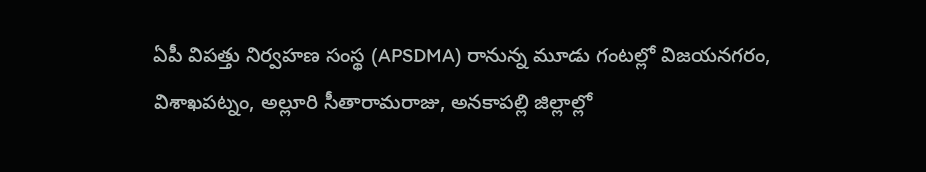ఏపీ విపత్తు నిర్వహణ సంస్థ (APSDMA) రానున్న మూడు గంటల్లో విజయనగరం, విశాఖపట్నం, అల్లూరి సీతారామరాజు, అనకాపల్లి జిల్లాల్లో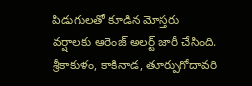పిడుగులతో కూడిన మోస్తరు వర్షాలకు ఆరెంజ్ అలర్ట్ జారీ చేసింది. శ్రీకాకుళం, కాకినాడ, తూర్పుగోదావరి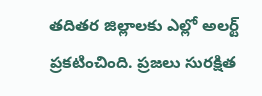తదితర జిల్లాలకు ఎల్లో అలర్ట్ ప్రకటించింది. ప్రజలు సురక్షిత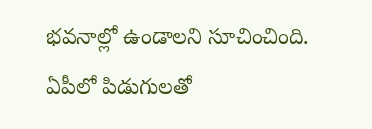భవనాల్లో ఉండాలని సూచించింది.
ఏపీలో పిడుగులతో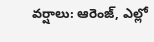వర్షాలు: ఆరెంజ్, ఎల్లో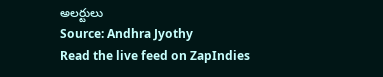అలర్టులు
Source: Andhra Jyothy
Read the live feed on ZapIndies